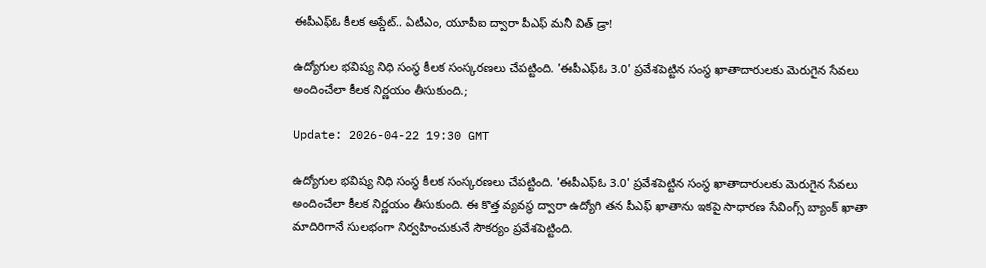ఈపీఎఫ్ఓ కీలక అప్డేట్.. ఏటీఎం, యూపీఐ ద్వారా పీఎఫ్ మనీ విత్ డ్రా!

ఉద్యోగుల భవిష్య నిధి సంస్థ కీలక సంస్కరణలు చేపట్టింది. 'ఈపీఎఫ్ఓ 3.0' ప్రవేశపెట్టిన సంస్థ ఖాతాదారులకు మెరుగైన సేవలు అందించేలా కీలక నిర్ణయం తీసుకుంది.;

Update: 2026-04-22 19:30 GMT

ఉద్యోగుల భవిష్య నిధి సంస్థ కీలక సంస్కరణలు చేపట్టింది. 'ఈపీఎఫ్ఓ 3.0' ప్రవేశపెట్టిన సంస్థ ఖాతాదారులకు మెరుగైన సేవలు అందించేలా కీలక నిర్ణయం తీసుకుంది. ఈ కొత్త వ్యవస్థ ద్వారా ఉద్యోగి తన పీఎఫ్ ఖాతాను ఇకపై సాధారణ సేవింగ్స్ బ్యాంక్ ఖాతా మాదిరిగానే సులభంగా నిర్వహించుకునే సౌకర్యం ప్రవేశపెట్టింది.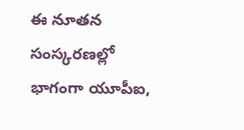ఈ నూతన సంస్కరణల్లో భాగంగా యూపీఐ,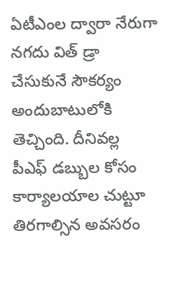ఏటీఎంల ద్వారా నేరుగా నగదు విత్ డ్రా చేసుకునే సౌకర్యం అందుబాటులోకి తెచ్చింది. దీనివల్ల పీఎఫ్ డబ్బుల కోసం కార్యాలయాల చుట్టూ తిరగాల్సిన అవసరం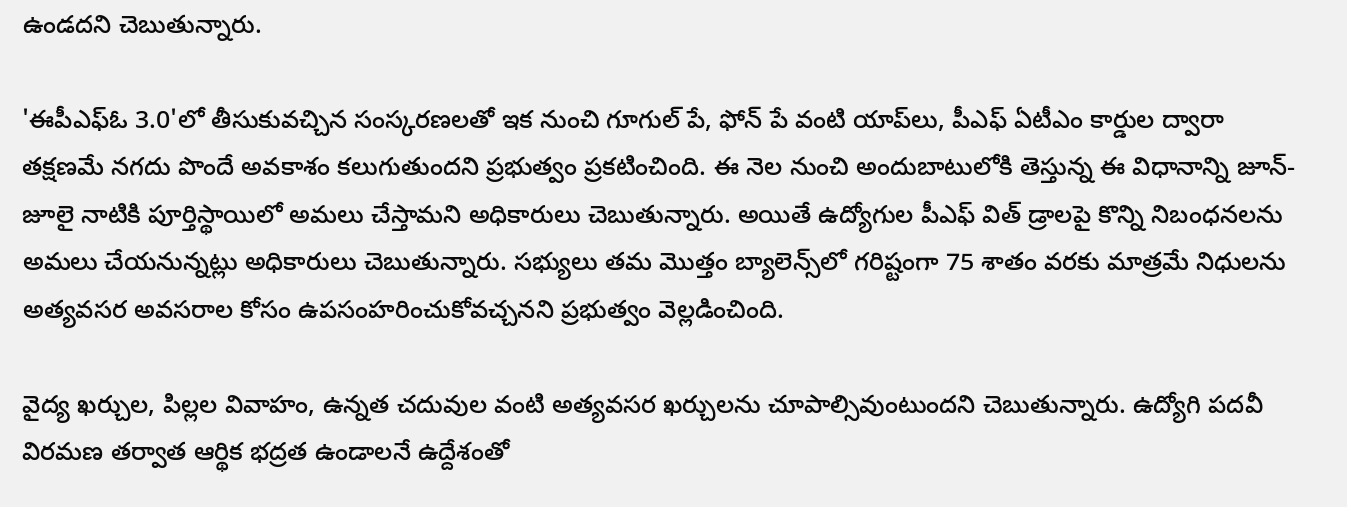ఉండదని చెబుతున్నారు.

'ఈపీఎఫ్ఓ 3.0'లో తీసుకువచ్చిన సంస్కరణలతో ఇక నుంచి గూగుల్ పే, ఫోన్ పే వంటి యాప్‌లు, పీఎఫ్ ఏటీఎం కార్డుల ద్వారా తక్షణమే నగదు పొందే అవకాశం కలుగుతుందని ప్రభుత్వం ప్రకటించింది. ఈ నెల నుంచి అందుబాటులోకి తెస్తున్న ఈ విధానాన్ని జూన్-జూలై నాటికి పూర్తిస్థాయిలో అమలు చేస్తామని అధికారులు చెబుతున్నారు. అయితే ఉద్యోగుల పీఎఫ్ విత్ డ్రాలపై కొన్ని నిబంధనలను అమలు చేయనున్నట్లు అధికారులు చెబుతున్నారు. సభ్యులు తమ మొత్తం బ్యాలెన్స్‌లో గరిష్టంగా 75 శాతం వరకు మాత్రమే నిధులను అత్యవసర అవసరాల కోసం ఉపసంహరించుకోవచ్చనని ప్రభుత్వం వెల్లడించింది.

వైద్య ఖర్చుల, పిల్లల వివాహం, ఉన్నత చదువుల వంటి అత్యవసర ఖర్చులను చూపాల్సివుంటుందని చెబుతున్నారు. ఉద్యోగి పదవీ విరమణ తర్వాత ఆర్థిక భద్రత ఉండాలనే ఉద్దేశంతో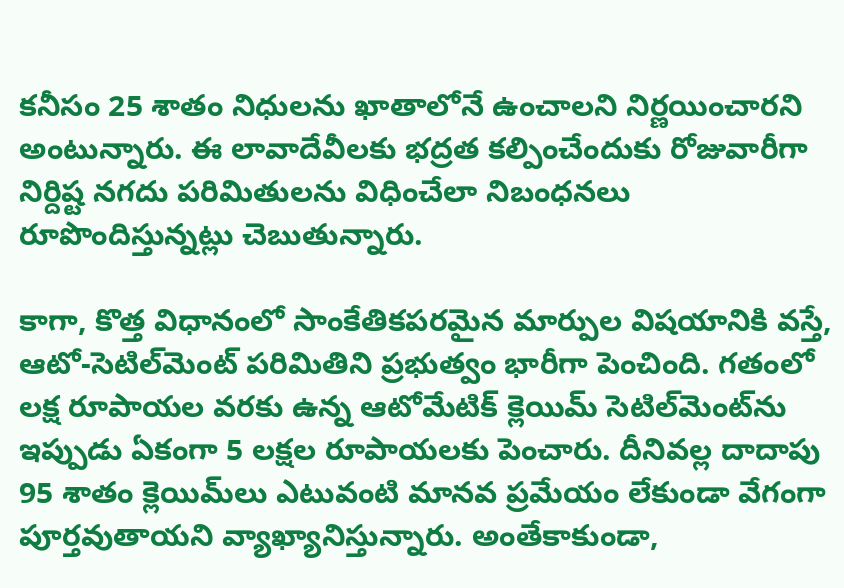కనీసం 25 శాతం నిధులను ఖాతాలోనే ఉంచాలని నిర్ణయించారని అంటున్నారు. ఈ లావాదేవీలకు భద్రత కల్పించేందుకు రోజువారీగా నిర్దిష్ట నగదు పరిమితులను విధించేలా నిబంధనలు రూపొందిస్తున్నట్లు చెబుతున్నారు.

కాగా, కొత్త విధానంలో సాంకేతికపరమైన మార్పుల విషయానికి వస్తే, ఆటో-సెటిల్‌మెంట్ పరిమితిని ప్రభుత్వం భారీగా పెంచింది. గతంలో లక్ష రూపాయల వరకు ఉన్న ఆటోమేటిక్ క్లెయిమ్ సెటిల్‌మెంట్‌ను ఇప్పుడు ఏకంగా 5 లక్షల రూపాయలకు పెంచారు. దీనివల్ల దాదాపు 95 శాతం క్లెయిమ్‌లు ఎటువంటి మానవ ప్రమేయం లేకుండా వేగంగా పూర్తవుతాయని వ్యాఖ్యానిస్తున్నారు. అంతేకాకుండా,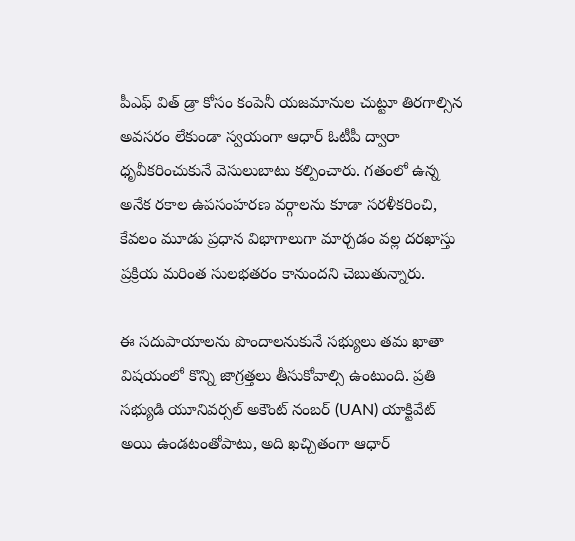పీఎఫ్ విత్ డ్రా కోసం కంపెనీ యజమానుల చుట్టూ తిరగాల్సిన అవసరం లేకుండా స్వయంగా ఆధార్ ఓటీపీ ద్వారా ధృవీకరించుకునే వెసులుబాటు కల్పించారు. గతంలో ఉన్న అనేక రకాల ఉపసంహరణ వర్గాలను కూడా సరళీకరించి, కేవలం మూడు ప్రధాన విభాగాలుగా మార్చడం వల్ల దరఖాస్తు ప్రక్రియ మరింత సులభతరం కానుందని చెబుతున్నారు.

ఈ సదుపాయాలను పొందాలనుకునే సభ్యులు తమ ఖాతా విషయంలో కొన్ని జాగ్రత్తలు తీసుకోవాల్సి ఉంటుంది. ప్రతి సభ్యుడి యూనివర్సల్ అకౌంట్ నంబర్ (UAN) యాక్టివేట్ అయి ఉండటంతోపాటు, అది ఖచ్చితంగా ఆధార్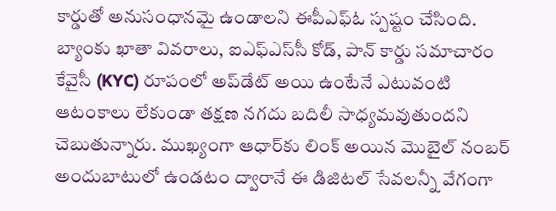కార్డుతో అనుసంధానమై ఉండాలని ఈపీఎఫ్ఓ స్పష్టం చేసింది. బ్యాంకు ఖాతా వివరాలు, ఐఎఫ్ఎస్‌సీ కోడ్, పాన్ కార్డు సమాచారం కేవైసీ (KYC) రూపంలో అప్‌డేట్ అయి ఉంటేనే ఎటువంటి ఆటంకాలు లేకుండా తక్షణ నగదు బదిలీ సాధ్యమవుతుందని చెబుతున్నారు. ముఖ్యంగా ఆధార్‌కు లింక్ అయిన మొబైల్ నంబర్ అందుబాటులో ఉండటం ద్వారానే ఈ డిజిటల్ సేవలన్నీ వేగంగా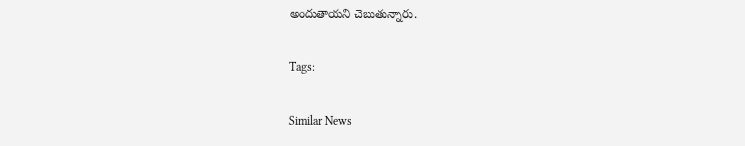అందుతాయని చెబుతున్నారు.

Tags:

Similar News